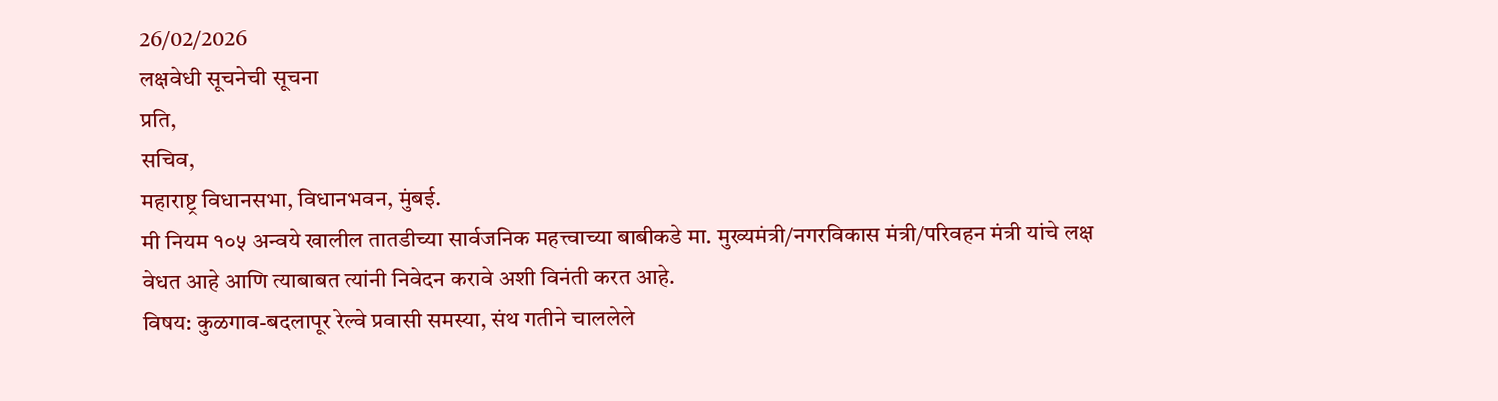26/02/2026
लक्षवेधी सूचनेची सूचना
प्रति,
सचिव,
महाराष्ट्र विधानसभा, विधानभवन, मुंबई.
मी नियम १०५ अन्वये खालील तातडीच्या सार्वजनिक महत्त्वाच्या बाबीकडे मा. मुख्यमंत्री/नगरविकास मंत्री/परिवहन मंत्री यांचे लक्ष वेधत आहे आणि त्याबाबत त्यांनी निवेदन करावे अशी विनंती करत आहे.
विषय: कुळगाव-बदलापूर रेल्वे प्रवासी समस्या, संथ गतीने चाललेले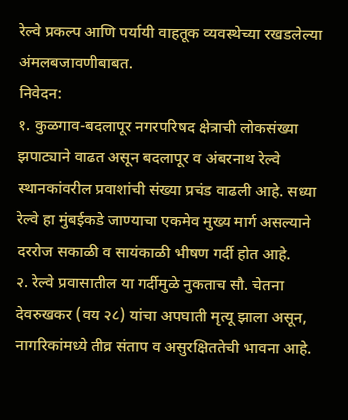रेल्वे प्रकल्प आणि पर्यायी वाहतूक व्यवस्थेच्या रखडलेल्या अंमलबजावणीबाबत.
निवेदन:
१. कुळगाव-बदलापूर नगरपरिषद क्षेत्राची लोकसंख्या झपाट्याने वाढत असून बदलापूर व अंबरनाथ रेल्वे स्थानकांवरील प्रवाशांची संख्या प्रचंड वाढली आहे. सध्या रेल्वे हा मुंबईकडे जाण्याचा एकमेव मुख्य मार्ग असल्याने दररोज सकाळी व सायंकाळी भीषण गर्दी होत आहे.
२. रेल्वे प्रवासातील या गर्दीमुळे नुकताच सौ. चेतना देवरुखकर (वय २८) यांचा अपघाती मृत्यू झाला असून, नागरिकांमध्ये तीव्र संताप व असुरक्षिततेची भावना आहे.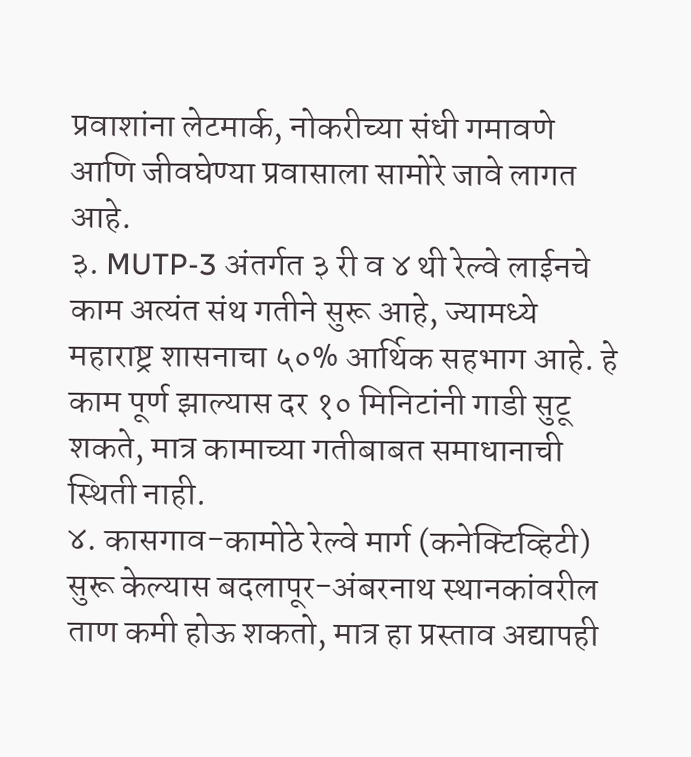प्रवाशांना लेटमार्क, नोकरीच्या संधी गमावणे आणि जीवघेण्या प्रवासाला सामोरे जावे लागत आहे.
३. MUTP-3 अंतर्गत ३ री व ४ थी रेल्वे लाईनचे काम अत्यंत संथ गतीने सुरू आहे, ज्यामध्ये महाराष्ट्र शासनाचा ५०% आर्थिक सहभाग आहे. हे काम पूर्ण झाल्यास दर १० मिनिटांनी गाडी सुटू शकते, मात्र कामाच्या गतीबाबत समाधानाची स्थिती नाही.
४. कासगाव-कामोठे रेल्वे मार्ग (कनेक्टिव्हिटी) सुरू केल्यास बदलापूर-अंबरनाथ स्थानकांवरील ताण कमी होऊ शकतो, मात्र हा प्रस्ताव अद्यापही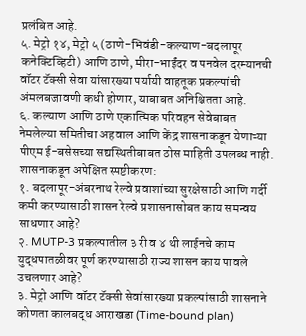प्रलंबित आहे.
५. मेट्रो १४, मेट्रो ५ (ठाणे-भिवंडी-कल्याण-बदलापूर कनेक्टिव्हिटी) आणि ठाणे, मीरा-भाईंदर व पनवेल दरम्यानची वॉटर टॅक्सी सेवा यांसारख्या पर्यायी वाहतूक प्रकल्पांची अंमलबजावणी कधी होणार, याबाबत अनिश्चितता आहे.
६. कल्याण आणि ठाणे एकात्मिक परिवहन सेवेबाबत नेमलेल्या समितीचा अहवाल आणि केंद्र शासनाकडून येणाऱ्या पीएम ई-बसेसच्या सद्यस्थितीबाबत ठोस माहिती उपलब्ध नाही.
शासनाकडून अपेक्षित स्पष्टीकरण:
१. बदलापूर-अंबरनाथ रेल्वे प्रवाशांच्या सुरक्षेसाठी आणि गर्दी कमी करण्यासाठी शासन रेल्वे प्रशासनासोबत काय समन्वय साधणार आहे?
२. MUTP-3 प्रकल्पातील ३ री व ४ थी लाईनचे काम युद्धपातळीवर पूर्ण करण्यासाठी राज्य शासन काय पावले उचलणार आहे?
३. मेट्रो आणि वॉटर टॅक्सी सेवांसारख्या प्रकल्पांसाठी शासनाने कोणता कालबद्ध आराखडा (Time-bound plan)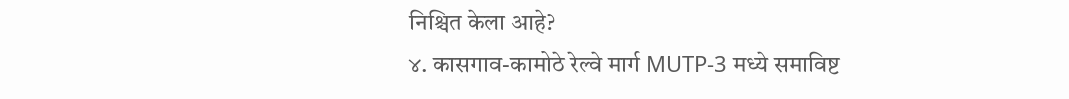निश्चित केला आहे?
४. कासगाव-कामोठे रेल्वे मार्ग MUTP-3 मध्ये समाविष्ट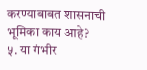करण्याबाबत शासनाची भूमिका काय आहे?
५. या गंभीर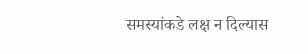समस्यांकडे लक्ष न दिल्यास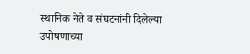स्थानिक नेते व संघटनांनी दिलेल्या उपोषणाच्या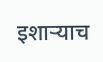इशाऱ्याच